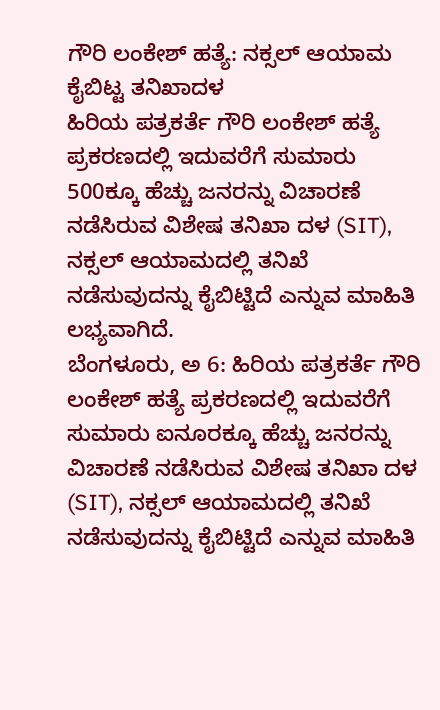ಗೌರಿ ಲಂಕೇಶ್ ಹತ್ಯೆ: ನಕ್ಸಲ್ ಆಯಾಮ ಕೈಬಿಟ್ಟ ತನಿಖಾದಳ
ಹಿರಿಯ ಪತ್ರಕರ್ತೆ ಗೌರಿ ಲಂಕೇಶ್ ಹತ್ಯೆ ಪ್ರಕರಣದಲ್ಲಿ ಇದುವರೆಗೆ ಸುಮಾರು 500ಕ್ಕೂ ಹೆಚ್ಚು ಜನರನ್ನು ವಿಚಾರಣೆ ನಡೆಸಿರುವ ವಿಶೇಷ ತನಿಖಾ ದಳ (SIT), ನಕ್ಸಲ್ ಆಯಾಮದಲ್ಲಿ ತನಿಖೆ ನಡೆಸುವುದನ್ನು ಕೈಬಿಟ್ಟಿದೆ ಎನ್ನುವ ಮಾಹಿತಿ ಲಭ್ಯವಾಗಿದೆ.
ಬೆಂಗಳೂರು, ಅ 6: ಹಿರಿಯ ಪತ್ರಕರ್ತೆ ಗೌರಿ ಲಂಕೇಶ್ ಹತ್ಯೆ ಪ್ರಕರಣದಲ್ಲಿ ಇದುವರೆಗೆ ಸುಮಾರು ಐನೂರಕ್ಕೂ ಹೆಚ್ಚು ಜನರನ್ನು ವಿಚಾರಣೆ ನಡೆಸಿರುವ ವಿಶೇಷ ತನಿಖಾ ದಳ (SIT), ನಕ್ಸಲ್ ಆಯಾಮದಲ್ಲಿ ತನಿಖೆ ನಡೆಸುವುದನ್ನು ಕೈಬಿಟ್ಟಿದೆ ಎನ್ನುವ ಮಾಹಿತಿ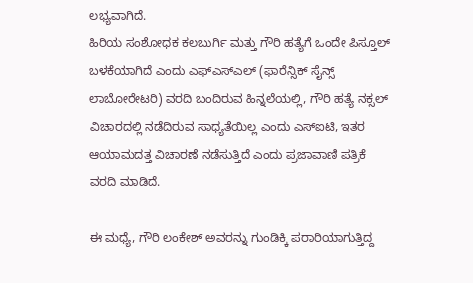ಲಭ್ಯವಾಗಿದೆ.
ಹಿರಿಯ ಸಂಶೋಧಕ ಕಲಬುರ್ಗಿ ಮತ್ತು ಗೌರಿ ಹತ್ಯೆಗೆ ಒಂದೇ ಪಿಸ್ತೂಲ್ ಬಳಕೆಯಾಗಿದೆ ಎಂದು ಎಫ್ಎಸ್ಎಲ್ (ಫಾರೆನ್ಸಿಕ್ ಸೈನ್ಸ್ ಲಾಬೋರೇಟರಿ) ವರದಿ ಬಂದಿರುವ ಹಿನ್ನಲೆಯಲ್ಲಿ, ಗೌರಿ ಹತ್ಯೆ ನಕ್ಸಲ್ ವಿಚಾರದಲ್ಲಿ ನಡೆದಿರುವ ಸಾಧ್ಯತೆಯಿಲ್ಲ ಎಂದು ಎಸ್ಐಟಿ, ಇತರ ಆಯಾಮದತ್ತ ವಿಚಾರಣೆ ನಡೆಸುತ್ತಿದೆ ಎಂದು ಪ್ರಜಾವಾಣಿ ಪತ್ರಿಕೆ ವರದಿ ಮಾಡಿದೆ.

ಈ ಮಧ್ಯೆ, ಗೌರಿ ಲಂಕೇಶ್ ಅವರನ್ನು ಗುಂಡಿಕ್ಕಿ ಪರಾರಿಯಾಗುತ್ತಿದ್ದ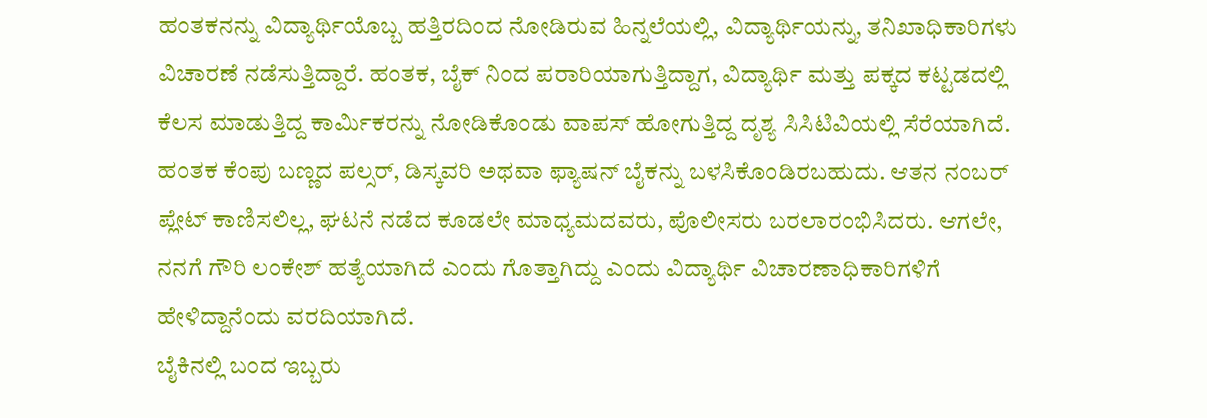ಹಂತಕನನ್ನು ವಿದ್ಯಾರ್ಥಿಯೊಬ್ಬ ಹತ್ತಿರದಿಂದ ನೋಡಿರುವ ಹಿನ್ನಲೆಯಲ್ಲಿ, ವಿದ್ಯಾರ್ಥಿಯನ್ನು, ತನಿಖಾಧಿಕಾರಿಗಳು ವಿಚಾರಣೆ ನಡೆಸುತ್ತಿದ್ದಾರೆ. ಹಂತಕ, ಬೈಕ್ ನಿಂದ ಪರಾರಿಯಾಗುತ್ತಿದ್ದಾಗ, ವಿದ್ಯಾರ್ಥಿ ಮತ್ತು ಪಕ್ಕದ ಕಟ್ಟಡದಲ್ಲಿ ಕೆಲಸ ಮಾಡುತ್ತಿದ್ದ ಕಾರ್ಮಿಕರನ್ನು ನೋಡಿಕೊಂಡು ವಾಪಸ್ ಹೋಗುತ್ತಿದ್ದ ದೃಶ್ಯ ಸಿಸಿಟಿವಿಯಲ್ಲಿ ಸೆರೆಯಾಗಿದೆ.
ಹಂತಕ ಕೆಂಪು ಬಣ್ಣದ ಪಲ್ಸರ್, ಡಿಸ್ಕವರಿ ಅಥವಾ ಫ್ಯಾಷನ್ ಬೈಕನ್ನು ಬಳಸಿಕೊಂಡಿರಬಹುದು. ಆತನ ನಂಬರ್ ಪ್ಲೇಟ್ ಕಾಣಿಸಲಿಲ್ಲ, ಘಟನೆ ನಡೆದ ಕೂಡಲೇ ಮಾಧ್ಯಮದವರು, ಪೊಲೀಸರು ಬರಲಾರಂಭಿಸಿದರು. ಆಗಲೇ, ನನಗೆ ಗೌರಿ ಲಂಕೇಶ್ ಹತ್ಯೆಯಾಗಿದೆ ಎಂದು ಗೊತ್ತಾಗಿದ್ದು ಎಂದು ವಿದ್ಯಾರ್ಥಿ ವಿಚಾರಣಾಧಿಕಾರಿಗಳಿಗೆ ಹೇಳಿದ್ದಾನೆಂದು ವರದಿಯಾಗಿದೆ.
ಬೈಕಿನಲ್ಲಿ ಬಂದ ಇಬ್ಬರು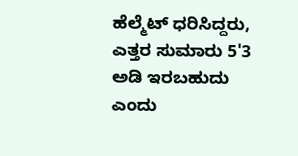ಹೆಲ್ಮೆಟ್ ಧರಿಸಿದ್ದರು, ಎತ್ತರ ಸುಮಾರು 5'3 ಅಡಿ ಇರಬಹುದು ಎಂದು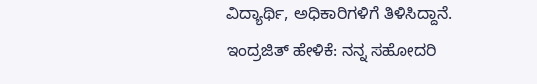ವಿದ್ಯಾರ್ಥಿ, ಅಧಿಕಾರಿಗಳಿಗೆ ತಿಳಿಸಿದ್ದಾನೆ.
ಇಂದ್ರಜಿತ್ ಹೇಳಿಕೆ: ನನ್ನ ಸಹೋದರಿ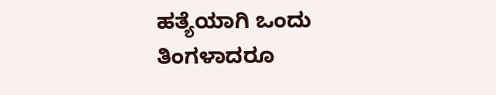ಹತ್ಯೆಯಾಗಿ ಒಂದು ತಿಂಗಳಾದರೂ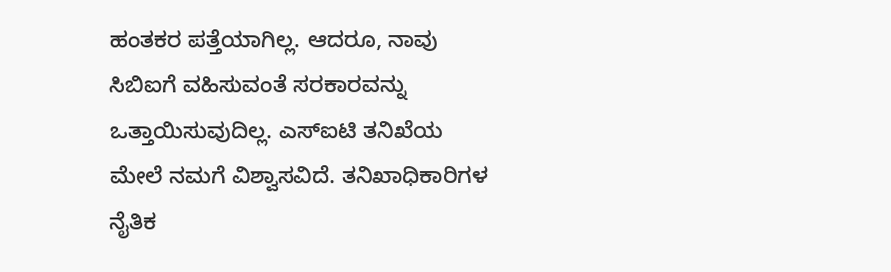ಹಂತಕರ ಪತ್ತೆಯಾಗಿಲ್ಲ. ಆದರೂ, ನಾವು ಸಿಬಿಐಗೆ ವಹಿಸುವಂತೆ ಸರಕಾರವನ್ನು ಒತ್ತಾಯಿಸುವುದಿಲ್ಲ. ಎಸ್ಐಟಿ ತನಿಖೆಯ ಮೇಲೆ ನಮಗೆ ವಿಶ್ವಾಸವಿದೆ. ತನಿಖಾಧಿಕಾರಿಗಳ ನೈತಿಕ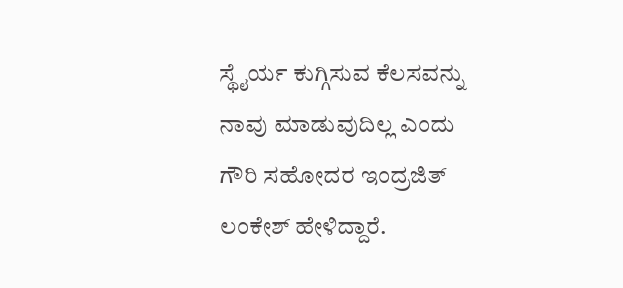ಸ್ಥೈರ್ಯ ಕುಗ್ಗಿಸುವ ಕೆಲಸವನ್ನು ನಾವು ಮಾಡುವುದಿಲ್ಲ ಎಂದು ಗೌರಿ ಸಹೋದರ ಇಂದ್ರಜಿತ್ ಲಂಕೇಶ್ ಹೇಳಿದ್ದಾರೆ.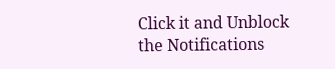Click it and Unblock the Notifications